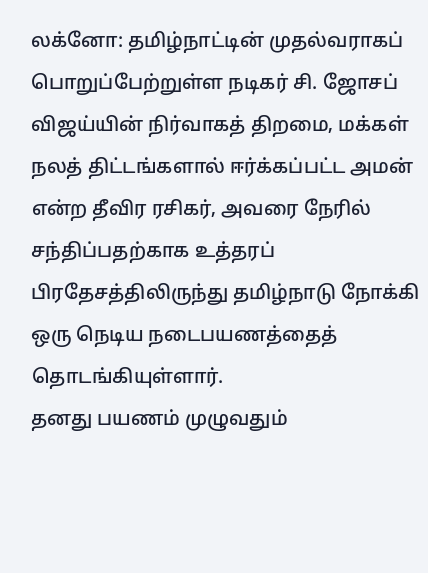லக்னோ: தமிழ்நாட்டின் முதல்வராகப் பொறுப்பேற்றுள்ள நடிகர் சி. ஜோசப் விஜய்யின் நிர்வாகத் திறமை, மக்கள் நலத் திட்டங்களால் ஈர்க்கப்பட்ட அமன் என்ற தீவிர ரசிகர், அவரை நேரில் சந்திப்பதற்காக உத்தரப் பிரதேசத்திலிருந்து தமிழ்நாடு நோக்கி ஒரு நெடிய நடைபயணத்தைத் தொடங்கியுள்ளார்.
தனது பயணம் முழுவதும்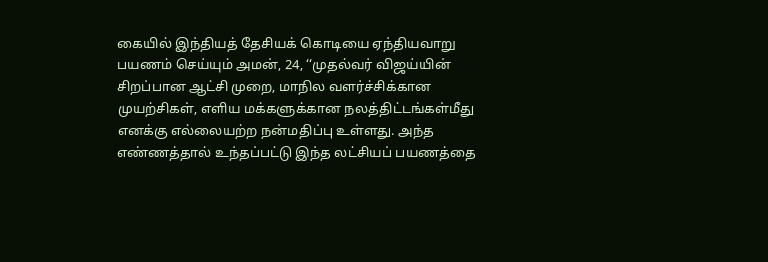கையில் இந்தியத் தேசியக் கொடியை ஏந்தியவாறு பயணம் செய்யும் அமன், 24, ‘‘முதல்வர் விஜய்யின் சிறப்பான ஆட்சி முறை, மாநில வளர்ச்சிக்கான முயற்சிகள், எளிய மக்களுக்கான நலத்திட்டங்கள்மீது எனக்கு எல்லையற்ற நன்மதிப்பு உள்ளது. அந்த எண்ணத்தால் உந்தப்பட்டு இந்த லட்சியப் பயணத்தை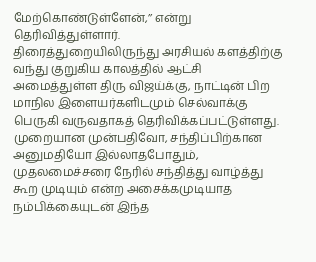மேற்கொண்டுள்ளேன்,’’ என்று தெரிவித்துள்ளார்.
திரைத்துறையிலிருந்து அரசியல் களத்திற்கு வந்து குறுகிய காலத்தில் ஆட்சி அமைத்துள்ள திரு விஜய்க்கு, நாட்டின் பிற மாநில இளையர்களிடமும் செல்வாக்கு பெருகி வருவதாகத் தெரிவிக்கப்பட்டுள்ளது.
முறையான முன்பதிவோ, சந்திப்பிற்கான அனுமதியோ இல்லாதபோதும், முதலமைச்சரை நேரில் சந்தித்து வாழ்த்து கூற முடியும் என்ற அசைக்கமுடியாத நம்பிக்கையுடன் இந்த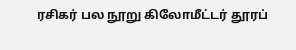ரசிகர் பல நூறு கிலோமீட்டர் தூரப்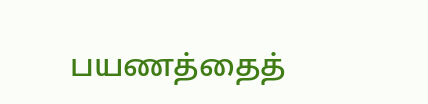பயணத்தைத்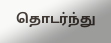தொடர்ந்து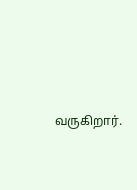வருகிறார்.